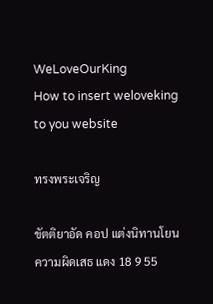WeLoveOurKing
How to insert weloveking to you website

ทรงพระเจริญ

ขัตติยาอัด คอป แต่งนิทานโยนความผิดเสธ แดง 18 9 55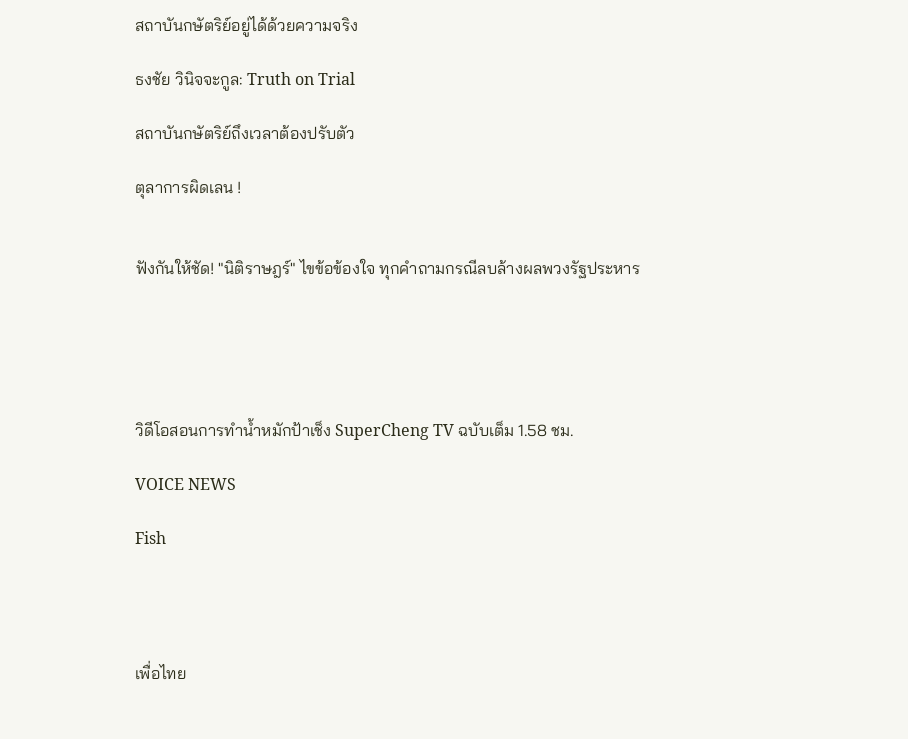สถาบันกษัตริย์อยู่ได้ด้วยความจริง

ธงชัย วินิจจะกูล: Truth on Trial

สถาบันกษัตริย์ถึงเวลาต้องปรับตัว

ตุลาการผิดเลน !


ฟังกันให้ชัด! "นิติราษฎร์" ไขข้อข้องใจ ทุกคำถามกรณีลบล้างผลพวงรัฐประหาร





วิดีโอสอนการทำน้ำหมักป้าเช็ง SuperCheng TV ฉบับเต็ม 1.58 ชม.

VOICE NEWS

Fish




เพื่อไทย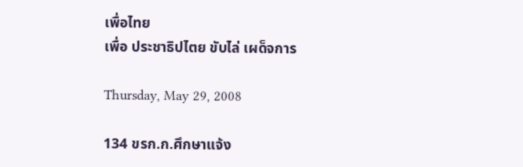เพื่อไทย
เพื่อ ประชาธิปไตย ขับไล่ เผด็จการ

Thursday, May 29, 2008

134 ขรก.ก.ศึกษาแจ้ง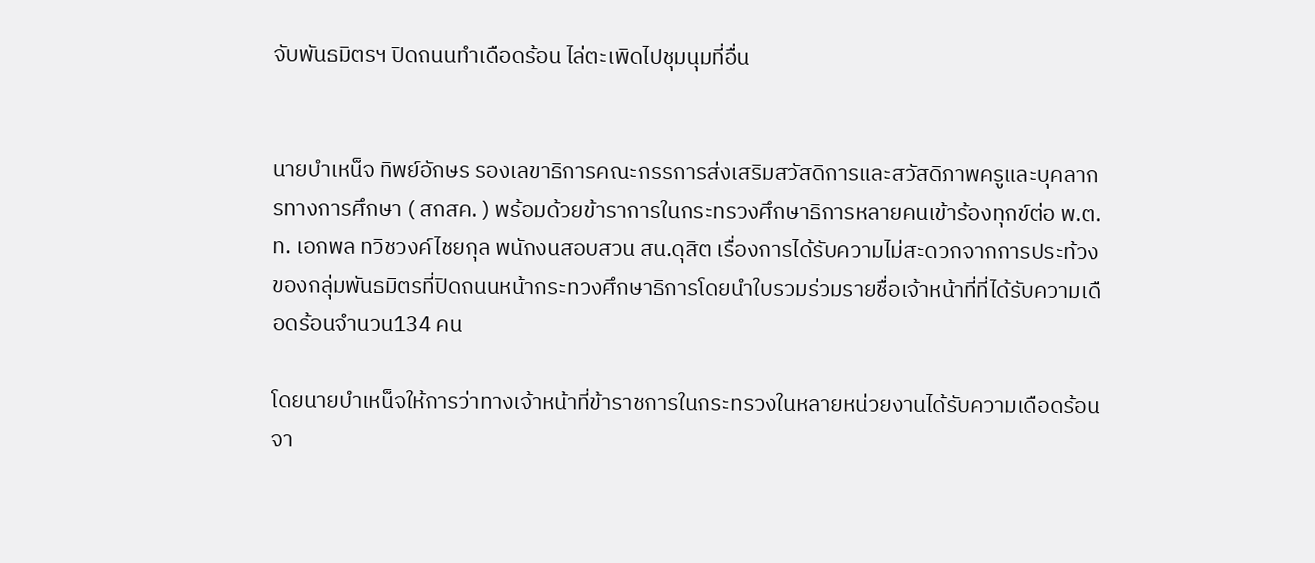จับพันธมิตรฯ ปิดถนนทำเดือดร้อน ไล่ตะเพิดไปชุมนุมที่อื่น


นายบำเหน็จ ทิพย์อักษร รองเลขาธิการคณะกรรการส่งเสริมสวัสดิการและสวัสดิภาพครูและบุคลากรทางการศึกษา ( สกสค. ) พร้อมด้วยข้าราการในกระทรวงศึกษาธิการหลายคนเข้าร้องทุกข์ต่อ พ.ต.ท. เอกพล ทวิชวงค์ไชยกุล พนักงนสอบสวน สน.ดุสิต เรื่องการได้รับความไม่สะดวกจากการประท้วงของกลุ่มพันธมิตรที่ปิดถนนหน้ากระทวงศึกษาธิการโดยนำใบรวมร่วมรายชื่อเจ้าหน้าที่ที่ได้รับความเดือดร้อนจำนวน134 คน

โดยนายบำเหน็จให้การว่าทางเจ้าหน้าที่ข้าราชการในกระทรวงในหลายหน่วยงานได้รับความเดือดร้อนจา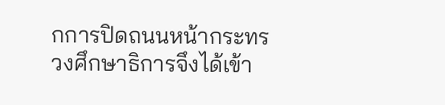กการปิดถนนหน้ากระทรวงศึกษาธิการจึงได้เข้า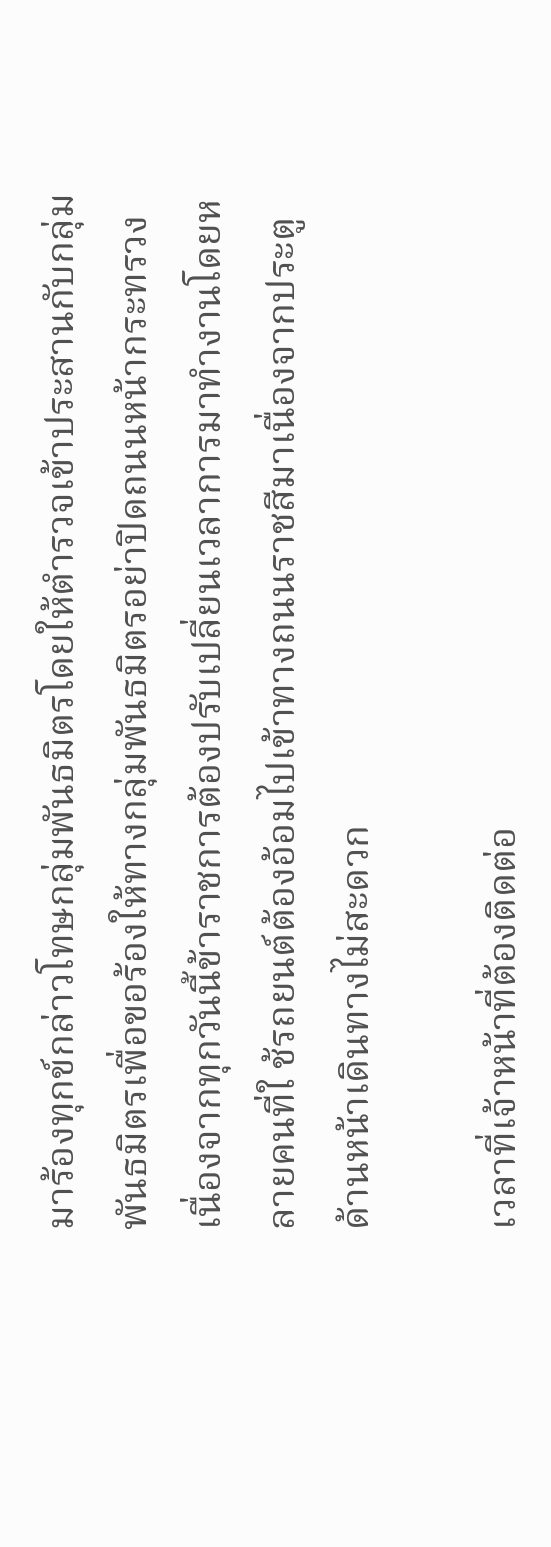มาร้องทุกข์กล่าวโทษกลุ่มพันธมิตรโดยให้ตำรวจเข้าประสานกับกลุ่มพันธมิตรเพื่อขอร้องให้ทางกลุ่มพันธมิตรอย่าปิดถนนหน้ากระทรวงเนื่องจากทุกวันนี้ข้าราชการต้องปรับเปลี่ยนเวลาการมาทำงานโดยหลายคนที่ใ ช้รถยนต์ต้องอ้อมไปเข้าทางถนนราชสีมาเนื่องจากประตูด้านหน้าเดินทางไม่สะดวก

เวลาที่เจ้าหน้าที่ต้องติดต่อ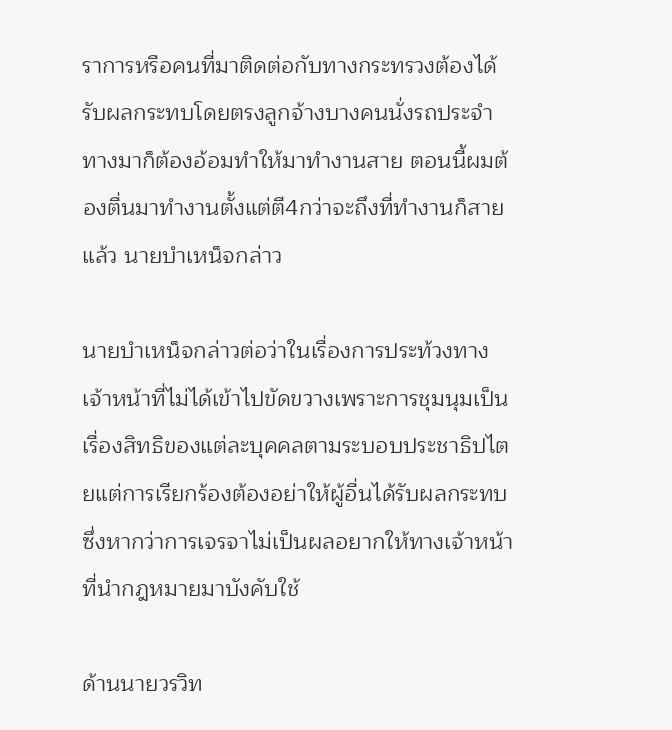ราการหรือคนที่มาติดต่อกับทางกระทรวงต้องได้รับผลกระทบโดยตรงลูกจ้างบางคนนั่งรถประจำทางมาก็ต้องอ้อมทำให้มาทำงานสาย ตอนนี้ผมต้องตื่นมาทำงานตั้งแต่ตี4กว่าจะถึงที่ทำงานก็สายแล้ว นายบำเหน็จกล่าว

นายบำเหน็จกล่าวต่อว่าในเรื่องการประท้วงทางเจ้าหน้าที่ไม่ได้เข้าไปขัดขวางเพราะการชุมนุมเป็นเรื่องสิทธิของแต่ละบุคคลตามระบอบประชาธิปไตยแต่การเรียกร้องต้องอย่าให้ผู้อื่นได้รับผลกระทบซึ่งหากว่าการเจรจาไม่เป็นผลอยากให้ทางเจ้าหน้าที่นำกฎหมายมาบังคับใช้

ด้านนายวรวิท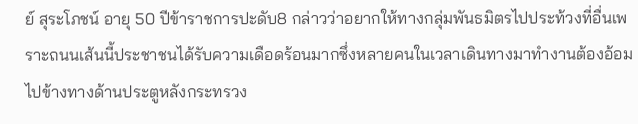ย์ สุระโภชน์ อายุ 50 ปีข้าราชการปะดับ8 กล่าวว่าอยากให้ทางกลุ่มพันธมิตรไปประท้วงที่อื่นเพราะถนนเส้นนี้ประชาชนได้รับความเดือดร้อนมากซึ่งหลายคนในเวลาเดินทางมาทำงานต้องอ้อมไปข้างทางด้านประตูหลังกระทรวง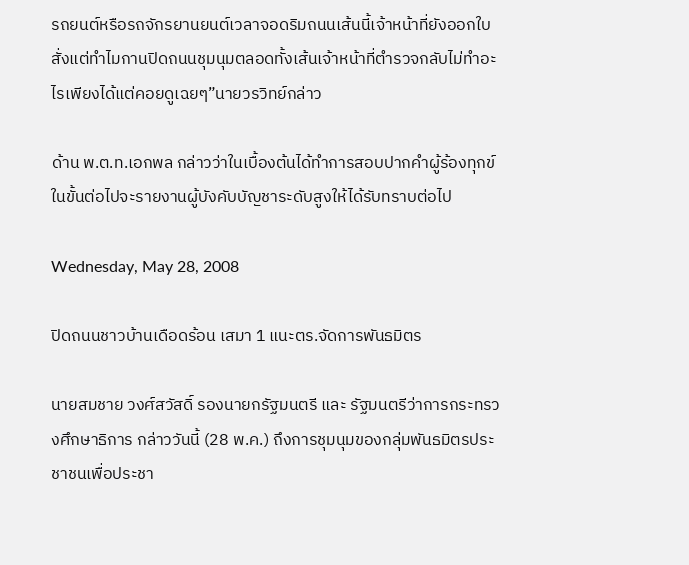รถยนต์หรือรถจักรยานยนต์เวลาจอดริมถนนเส้นนี้เจ้าหน้าที่ยังออกใบสั่งแต่ทำไมกานปิดถนนชุมนุมตลอดทั้งเส้นเจ้าหน้าที่ตำรวจกลับไม่ทำอะไรเพียงได้แต่คอยดูเฉยๆ”นายวรวิทย์กล่าว

ด้าน พ.ต.ท.เอกพล กล่าวว่าในเบื้องต้นได้ทำการสอบปากคำผู้ร้องทุกข์ในขั้นต่อไปจะรายงานผู้บังคับบัญชาระดับสูงให้ได้รับทราบต่อไป

Wednesday, May 28, 2008

ปิดถนนชาวบ้านเดือดร้อน เสมา 1 แนะตร.จัดการพันธมิตร

นายสมชาย วงศ์สวัสดิ์ รองนายกรัฐมนตรี และ รัฐมนตรีว่าการกระทรวงศึกษาธิการ กล่าววันนี้ (28 พ.ค.) ถึงการชุมนุมของกลุ่มพันธมิตรประชาชนเพื่อประชา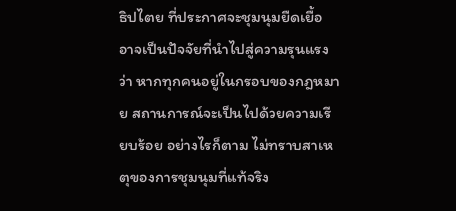ธิปไตย ที่ประกาศจะชุมนุมยืดเยื้อ อาจเป็นปัจจัยที่นำไปสู่ความรุนแรง ว่า หากทุกคนอยู่ในกรอบของกฎหมาย สถานการณ์จะเป็นไปด้วยความเรียบร้อย อย่างไรก็ตาม ไม่ทราบสาเหตุของการชุมนุมที่แท้จริง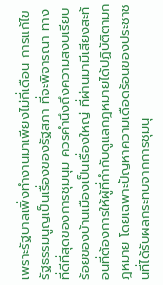เพราะรัฐบาลเพิ่งทำงานมาเพียงไม่กี่เดือน การแก้ไขรัฐธรรมนูญเป็นเรื่องของรัฐสภา ที่จะพิจารณา ทางที่ดีที่สุดของการชุมนุม ควรคำนึงถึงความสงบเรียบร้อยของบ้านเมืองเป็นเรื่องใหญ่ ที่ผ่านมามีเสียงสะท้อนที่ต้องการให้ผู้ที่กำกับดูแลกฎหมายได้ปฏิบัติตามกฎหมาย โดยเฉพาะปัญหาความเดือดร้อนของประชาชนที่ได้รับผลกระทบจากการชุมนุ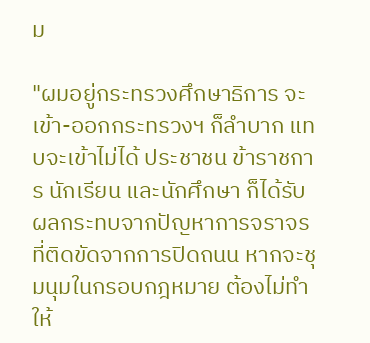ม

"ผมอยู่กระทรวงศึกษาธิการ จะเข้า-ออกกระทรวงฯ ก็ลำบาก แทบจะเข้าไม่ได้ ประชาชน ข้าราชการ นักเรียน และนักศึกษา ก็ได้รับผลกระทบจากปัญหาการจราจรที่ติดขัดจากการปิดถนน หากจะชุมนุมในกรอบกฎหมาย ต้องไม่ทำให้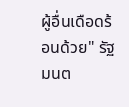ผู้อื่นเดือดร้อนด้วย" รัฐมนต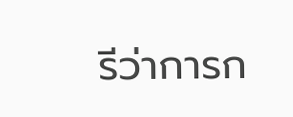รีว่าการก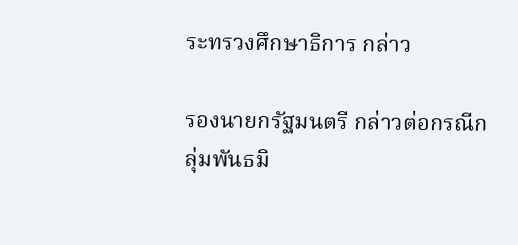ระทรวงศึกษาธิการ กล่าว

รองนายกรัฐมนตรี กล่าวต่อกรณีกลุ่มพันธมิ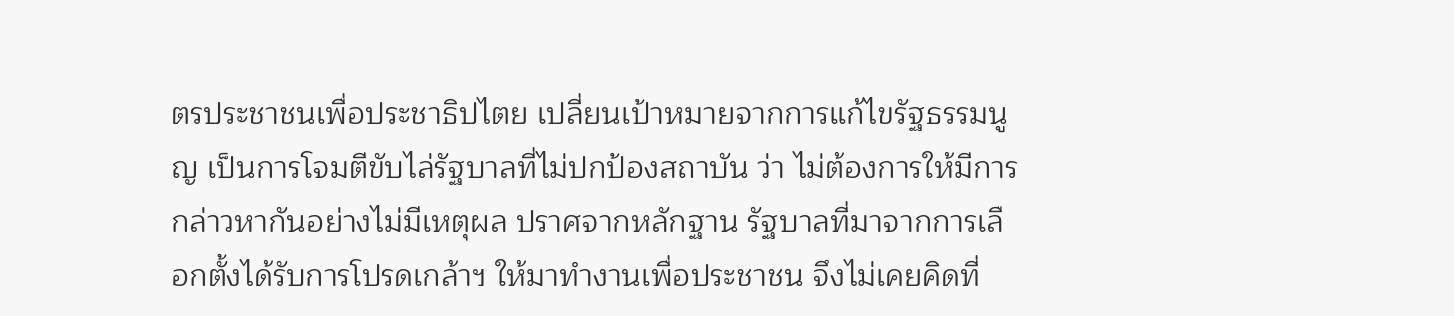ตรประชาชนเพื่อประชาธิปไตย เปลี่ยนเป้าหมายจากการแก้ไขรัฐธรรมนูญ เป็นการโจมตีขับไล่รัฐบาลที่ไม่ปกป้องสถาบัน ว่า ไม่ต้องการให้มีการกล่าวหากันอย่างไม่มีเหตุผล ปราศจากหลักฐาน รัฐบาลที่มาจากการเลือกตั้งได้รับการโปรดเกล้าฯ ให้มาทำงานเพื่อประชาชน จึงไม่เคยคิดที่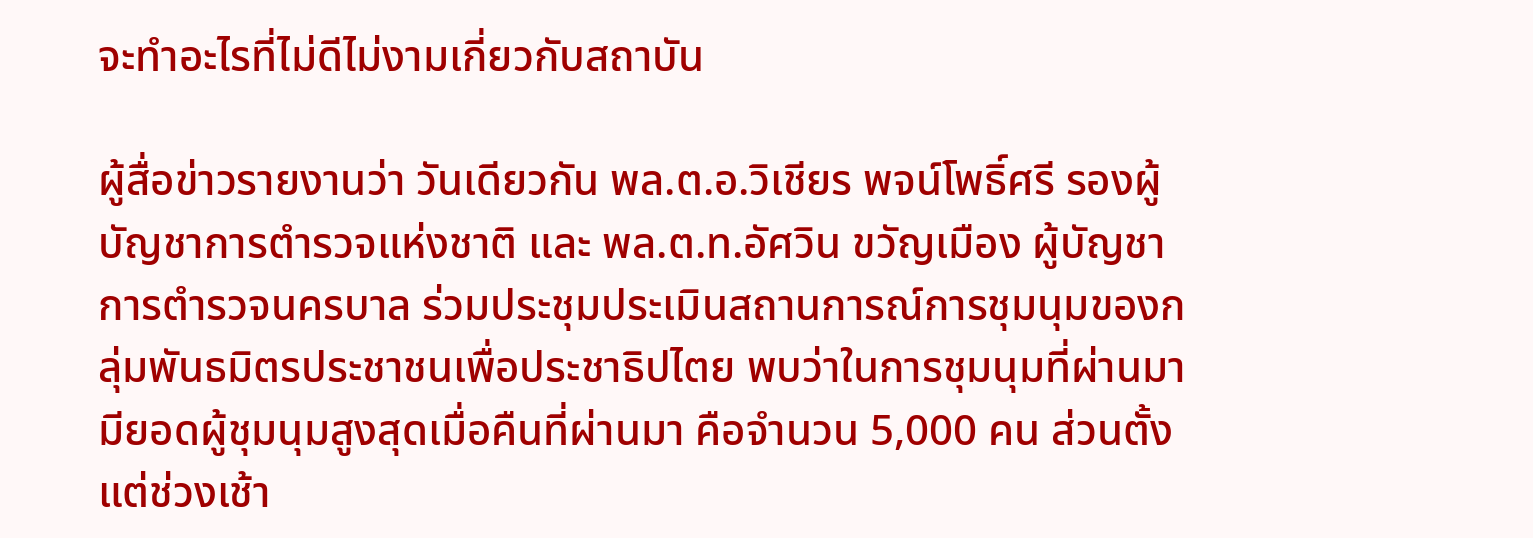จะทำอะไรที่ไม่ดีไม่งามเกี่ยวกับสถาบัน

ผู้สื่อข่าวรายงานว่า วันเดียวกัน พล.ต.อ.วิเชียร พจน์โพธิ์ศรี รองผู้บัญชาการตำรวจแห่งชาติ และ พล.ต.ท.อัศวิน ขวัญเมือง ผู้บัญชาการตำรวจนครบาล ร่วมประชุมประเมินสถานการณ์การชุมนุมของกลุ่มพันธมิตรประชาชนเพื่อประชาธิปไตย พบว่าในการชุมนุมที่ผ่านมามียอดผู้ชุมนุมสูงสุดเมื่อคืนที่ผ่านมา คือจำนวน 5,000 คน ส่วนตั้งแต่ช่วงเช้า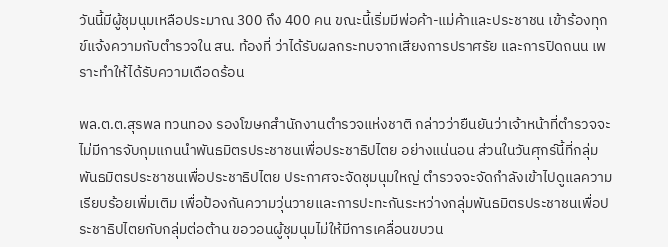วันนี้มีผู้ชุมนุมเหลือประมาณ 300 ถึง 400 คน ขณะนี้เริ่มมีพ่อค้า-แม่ค้าและประชาชน เข้าร้องทุกข์แจ้งความกับตำรวจใน สน. ท้องที่ ว่าได้รับผลกระทบจากเสียงการปราศรัย และการปิดถนน เพราะทำให้ได้รับความเดือดร้อน

พล.ต.ต.สุรพล ทวนทอง รองโฆษกสำนักงานตำรวจแห่งชาติ กล่าวว่ายืนยันว่าเจ้าหน้าที่ตำรวจจะไม่มีการจับกุมแกนนำพันธมิตรประชาชนเพื่อประชาธิปไตย อย่างแน่นอน ส่วนในวันศุกร์นี้ที่กลุ่มพันธมิตรประชาชนเพื่อประชาธิปไตย ประกาศจะจัดชุมนุมใหญ่ ตำรวจจะจัดกำลังเข้าไปดูแลความเรียบร้อยเพิ่มเติม เพื่อป้องกันความวุ่นวายและการปะทะกันระหว่างกลุ่มพันธมิตรประชาชนเพื่อประชาธิปไตยกับกลุ่มต่อต้าน ขอวอนผู้ชุมนุมไม่ให้มีการเคลื่อนขบวน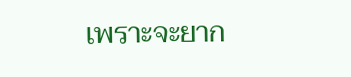เพราะจะยาก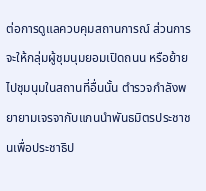ต่อการดูแลควบคุมสถานการณ์ ส่วนการจะให้กลุ่มผู้ชุมนุมยอมเปิดถนน หรือย้ายไปชุมนุมในสถานที่อื่นนั้น ตำรวจกำลังพยายามเจรจากับแกนนำพันธมิตรประชาชนเพื่อประชาธิป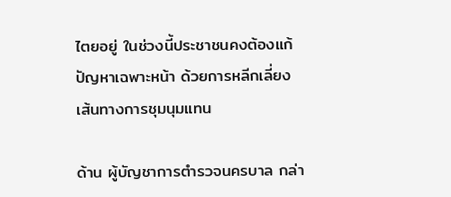ไตยอยู่ ในช่วงนี้ประชาชนคงต้องแก้ปัญหาเฉพาะหน้า ด้วยการหลีกเลี่ยงเส้นทางการชุมนุมแทน

ด้าน ผู้บัญชาการตำรวจนครบาล กล่า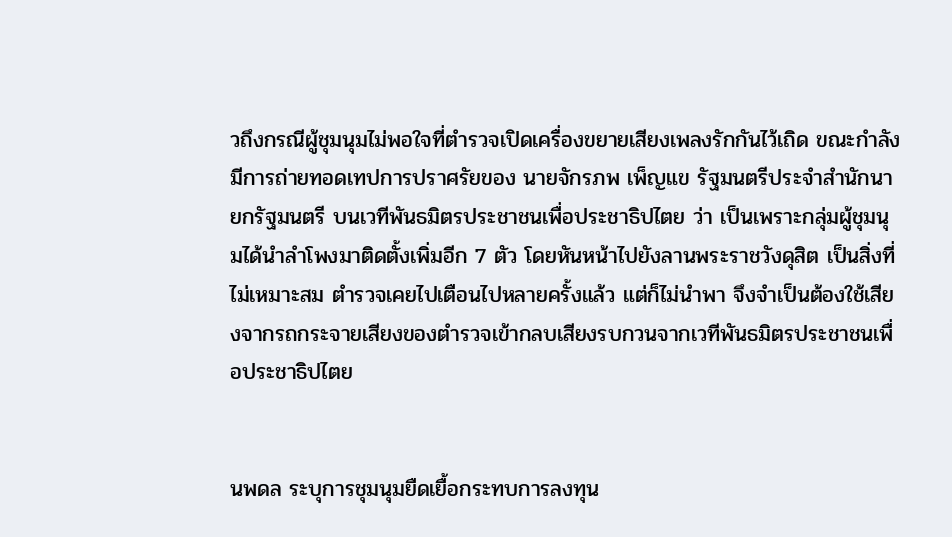วถึงกรณีผู้ชุมนุมไม่พอใจที่ตำรวจเปิดเครื่องขยายเสียงเพลงรักกันไว้เถิด ขณะกำลังมีการถ่ายทอดเทปการปราศรัยของ นายจักรภพ เพ็ญแข รัฐมนตรีประจำสำนักนายกรัฐมนตรี บนเวทีพันธมิตรประชาชนเพื่อประชาธิปไตย ว่า เป็นเพราะกลุ่มผู้ชุมนุมได้นำลำโพงมาติดตั้งเพิ่มอีก 7 ตัว โดยหันหน้าไปยังลานพระราชวังดุสิต เป็นสิ่งที่ไม่เหมาะสม ตำรวจเคยไปเตือนไปหลายครั้งแล้ว แต่ก็ไม่นำพา จึงจำเป็นต้องใช้เสียงจากรถกระจายเสียงของตำรวจเข้ากลบเสียงรบกวนจากเวทีพันธมิตรประชาชนเพื่อประชาธิปไตย


นพดล ระบุการชุมนุมยืดเยื้อกระทบการลงทุน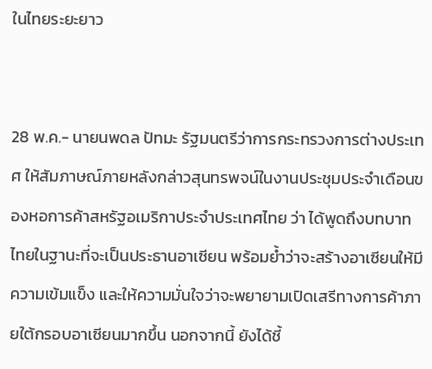ในไทยระยะยาว


28 พ.ค.- นายนพดล ปัทมะ รัฐมนตรีว่าการกระทรวงการต่างประเทศ ให้สัมภาษณ์ภายหลังกล่าวสุนทรพจน์ในงานประชุมประจำเดือนของหอการค้าสหรัฐอเมริกาประจำประเทศไทย ว่า ได้พูดถึงบทบาทไทยในฐานะที่จะเป็นประธานอาเซียน พร้อมย้ำว่าจะสร้างอาเซียนให้มีความเข้มแข็ง และให้ความมั่นใจว่าจะพยายามเปิดเสรีทางการค้าภายใต้กรอบอาเซียนมากขึ้น นอกจากนี้ ยังได้ชี้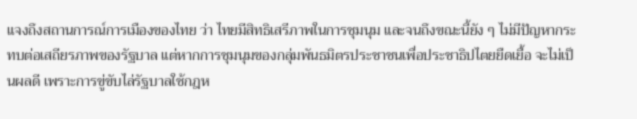แจงถึงสถานการณ์การเมืองของไทย ว่า ไทยมีสิทธิเสรีภาพในการชุมนุม และจนถึงขณะนี้ยัง ๆ ไม่มีปัญหากระทบต่อเสถียรภาพของรัฐบาล แต่หากการชุมนุมของกลุ่มพันธมิตรประชาชนเพื่อประชาธิปไตยยืดเยื้อ จะไม่เป็นผลดี เพราะการขู่ขับไล่รัฐบาลใช้กฎห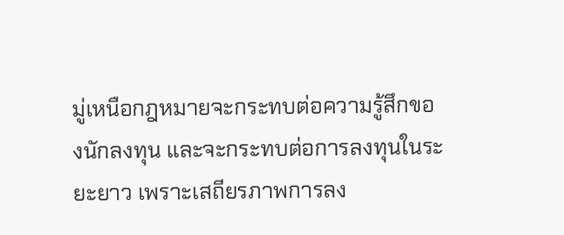มู่เหนือกฎหมายจะกระทบต่อความรู้สึกของนักลงทุน และจะกระทบต่อการลงทุนในระยะยาว เพราะเสถียรภาพการลง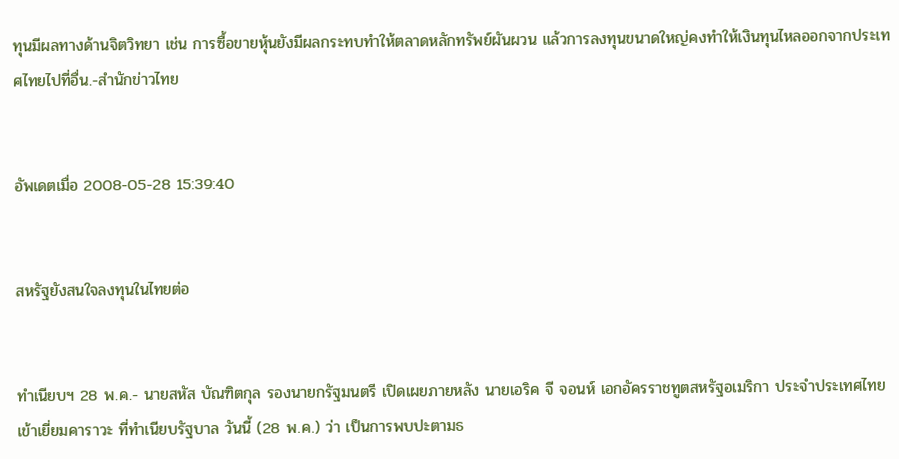ทุนมีผลทางด้านจิตวิทยา เช่น การซื้อขายหุ้นยังมีผลกระทบทำให้ตลาดหลักทรัพย์ผันผวน แล้วการลงทุนขนาดใหญ่คงทำให้เงินทุนไหลออกจากประเทศไทยไปที่อื่น.-สำนักข่าวไทย


อัพเดตเมื่อ 2008-05-28 15:39:40


สหรัฐยังสนใจลงทุนในไทยต่อ


ทำเนียบฯ 28 พ.ค.- นายสหัส บัณฑิตกุล รองนายกรัฐมนตรี เปิดเผยภายหลัง นายเอริค จี จอนห์ เอกอัครราชทูตสหรัฐอเมริกา ประจำประเทศไทย เข้าเยี่ยมคาราวะ ที่ทำเนียบรัฐบาล วันนี้ (28 พ.ค.) ว่า เป็นการพบปะตามธ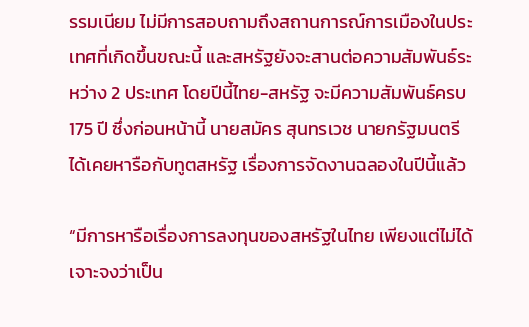รรมเนียม ไม่มีการสอบถามถึงสถานการณ์การเมืองในประเทศที่เกิดขึ้นขณะนี้ และสหรัฐยังจะสานต่อความสัมพันธ์ระหว่าง 2 ประเทศ โดยปีนี้ไทย-สหรัฐ จะมีความสัมพันธ์ครบ 175 ปี ซึ่งก่อนหน้านี้ นายสมัคร สุนทรเวช นายกรัฐมนตรี ได้เคยหารือกับทูตสหรัฐ เรื่องการจัดงานฉลองในปีนี้แล้ว

“มีการหารือเรื่องการลงทุนของสหรัฐในไทย เพียงแต่ไม่ได้เจาะจงว่าเป็น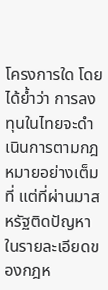โครงการใด โดยได้ย้ำว่า การลงทุนในไทยจะดำเนินการตามกฎหมายอย่างเต็มที่ แต่ที่ผ่านมาสหรัฐติดปัญหาในรายละเอียดของกฎห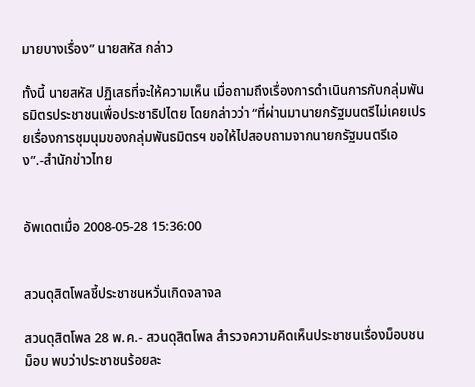มายบางเรื่อง” นายสหัส กล่าว

ทั้งนี้ นายสหัส ปฏิเสธที่จะให้ความเห็น เมื่อถามถึงเรื่องการดำเนินการกับกลุ่มพันธมิตรประชาชนเพื่อประชาธิปไตย โดยกล่าวว่า “ที่ผ่านมานายกรัฐมนตรีไม่เคยเปรยเรื่องการชุมนุมของกลุ่มพันธมิตรฯ ขอให้ไปสอบถามจากนายกรัฐมนตรีเอง”.-สำนักข่าวไทย


อัพเดตเมื่อ 2008-05-28 15:36:00


สวนดุสิตโพลชี้ประชาชนหวั่นเกิดจลาจล

สวนดุสิตโพล 28 พ.ค.- สวนดุสิตโพล สำรวจความคิดเห็นประชาชนเรื่องม็อบชนม็อบ พบว่าประชาชนร้อยละ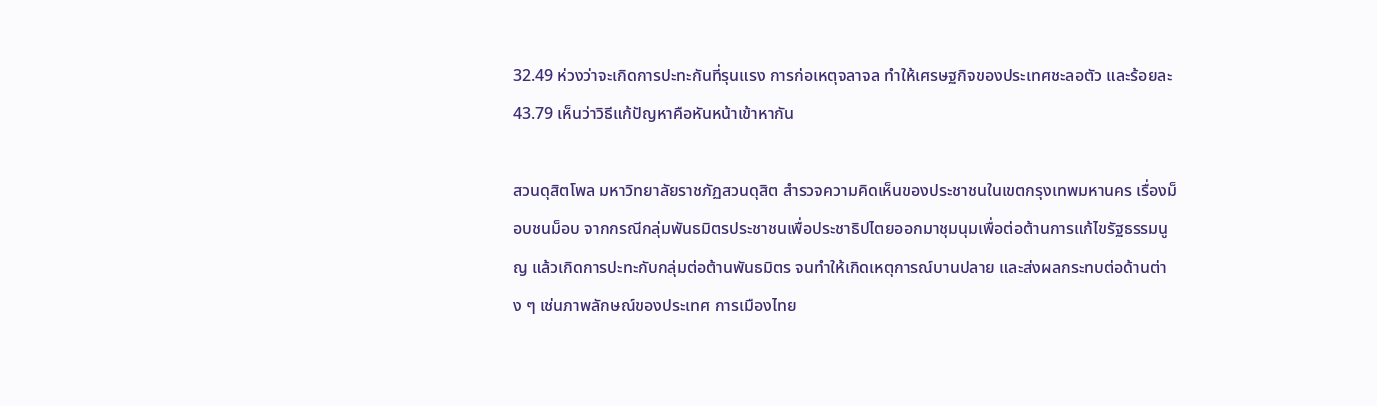32.49 ห่วงว่าจะเกิดการปะทะกันที่รุนแรง การก่อเหตุจลาจล ทำให้เศรษฐกิจของประเทศชะลอตัว และร้อยละ 43.79 เห็นว่าวิธีแก้ปัญหาคือหันหน้าเข้าหากัน

สวนดุสิตโพล มหาวิทยาลัยราชภัฏสวนดุสิต สำรวจความคิดเห็นของประชาชนในเขตกรุงเทพมหานคร เรื่องม็อบชนม็อบ จากกรณีกลุ่มพันธมิตรประชาชนเพื่อประชาธิปไตยออกมาชุมนุมเพื่อต่อต้านการแก้ไขรัฐธรรมนูญ แล้วเกิดการปะทะกับกลุ่มต่อต้านพันธมิตร จนทำให้เกิดเหตุการณ์บานปลาย และส่งผลกระทบต่อด้านต่าง ๆ เช่นภาพลักษณ์ของประเทศ การเมืองไทย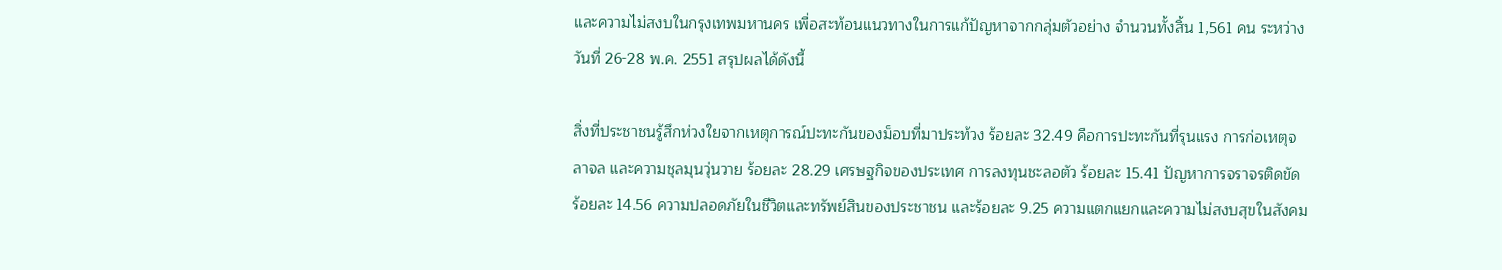และความไม่สงบในกรุงเทพมหานคร เพื่อสะท้อนแนวทางในการแก้ปัญหาจากกลุ่มตัวอย่าง จำนวนทั้งสิ้น 1,561 คน ระหว่างวันที่ 26-28 พ.ค. 2551 สรุปผลได้ดังนี้

สิ่งที่ประชาชนรู้สึกห่วงใยจากเหตุการณ์ปะทะกันของม็อบที่มาประท้วง ร้อยละ 32.49 คือการปะทะกันที่รุนแรง การก่อเหตุจลาจล และความชุลมุนวุ่นวาย ร้อยละ 28.29 เศรษฐกิจของประเทศ การลงทุนชะลอตัว ร้อยละ 15.41 ปัญหาการจราจรติดขัด ร้อยละ 14.56 ความปลอดภัยในชีวิตและทรัพย์สินของประชาชน และร้อยละ 9.25 ความแตกแยกและความไม่สงบสุขในสังคม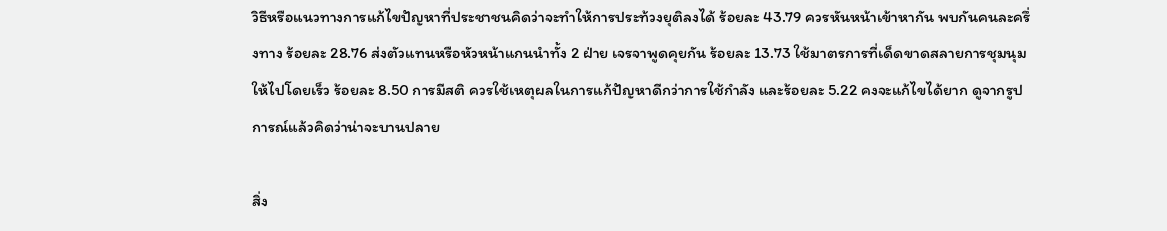วิธีหรือแนวทางการแก้ไขปัญหาที่ประชาชนคิดว่าจะทำให้การประท้วงยุติลงได้ ร้อยละ 43.79 ควรหันหน้าเข้าหากัน พบกันคนละครึ่งทาง ร้อยละ 28.76 ส่งตัวแทนหรือหัวหน้าแกนนำทั้ง 2 ฝ่าย เจรจาพูดคุยกัน ร้อยละ 13.73 ใช้มาตรการที่เด็ดขาดสลายการชุมนุมให้ไปโดยเร็ว ร้อยละ 8.50 การมีสติ ควรใช้เหตุผลในการแก้ปัญหาดีกว่าการใช้กำลัง และร้อยละ 5.22 คงจะแก้ไขได้ยาก ดูจากรูปการณ์แล้วคิดว่าน่าจะบานปลาย

สิ่ง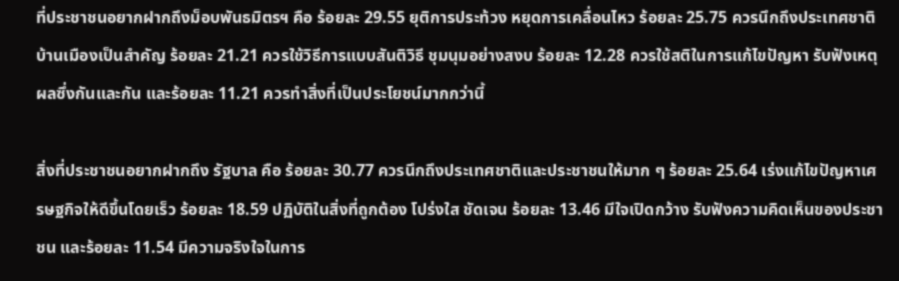ที่ประชาชนอยากฝากถึงม็อบพันธมิตรฯ คือ ร้อยละ 29.55 ยุติการประท้วง หยุดการเคลื่อนไหว ร้อยละ 25.75 ควรนึกถึงประเทศชาติบ้านเมืองเป็นสำคัญ ร้อยละ 21.21 ควรใช้วิธีการแบบสันติวิธี ชุมนุมอย่างสงบ ร้อยละ 12.28 ควรใช้สติในการแก้ไขปัญหา รับฟังเหตุผลซึ่งกันและกัน และร้อยละ 11.21 ควรทำสิ่งที่เป็นประโยชน์มากกว่านี้

สิ่งที่ประชาชนอยากฝากถึง รัฐบาล คือ ร้อยละ 30.77 ควรนึกถึงประเทศชาติและประชาชนให้มาก ๆ ร้อยละ 25.64 เร่งแก้ไขปัญหาเศรษฐกิจให้ดีขึ้นโดยเร็ว ร้อยละ 18.59 ปฏิบัติในสิ่งที่ถูกต้อง โปร่งใส ชัดเจน ร้อยละ 13.46 มีใจเปิดกว้าง รับฟังความคิดเห็นของประชาชน และร้อยละ 11.54 มีความจริงใจในการ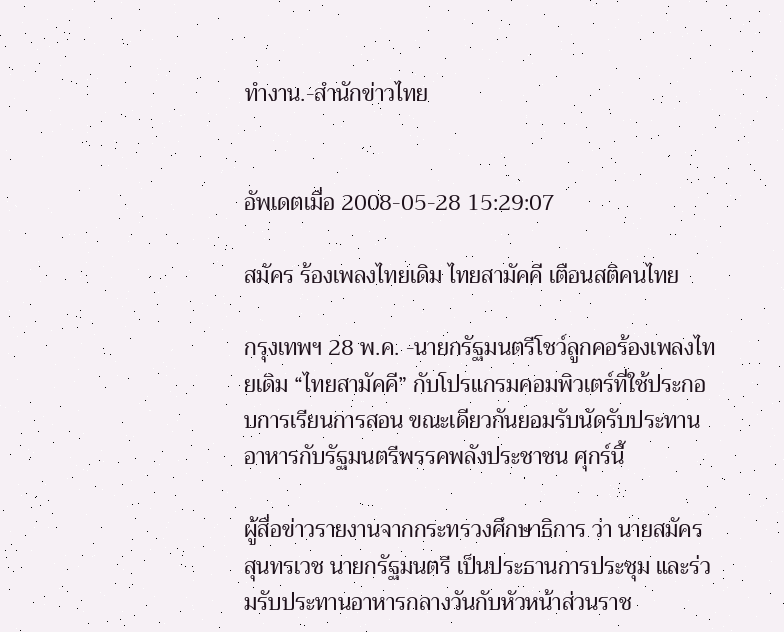ทำงาน.-สำนักข่าวไทย


อัพเดตเมื่อ 2008-05-28 15:29:07

สมัคร ร้องเพลงไทยเดิม ไทยสามัคคี เตือนสติคนไทย

กรุงเทพฯ 28 พ.ค. -นายกรัฐมนตรีโชว์ลูกคอร้องเพลงไทยเดิม “ไทยสามัคคี” กับโปรแกรมคอมพิวเตร์ที่ใช้ประกอบการเรียนการสอน ขณะเดียวกันยอมรับนัดรับประทานอาหารกับรัฐมนตรีพรรคพลังประชาชน ศุกร์นี้

ผู้สื่อข่าวรายงานจากกระทรวงศึกษาธิการ ว่า นายสมัคร สุนทรเวช นายกรัฐมนตรี เป็นประธานการประชุม และร่วมรับประทานอาหารกลางวันกับหัวหน้าส่วนราช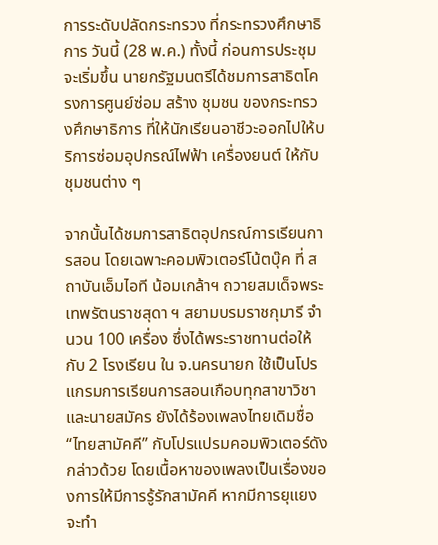การระดับปลัดกระทรวง ที่กระทรวงศึกษาธิการ วันนี้ (28 พ.ค.) ทั้งนี้ ก่อนการประชุมจะเริ่มขึ้น นายกรัฐมนตรีได้ชมการสาธิตโครงการศูนย์ซ่อม สร้าง ชุมชน ของกระทรวงศึกษาธิการ ที่ให้นักเรียนอาชีวะออกไปให้บริการซ่อมอุปกรณ์ไฟฟ้า เครื่องยนต์ ให้กับชุมชนต่าง ๆ

จากนั้นได้ชมการสาธิตอุปกรณ์การเรียนการสอน โดยเฉพาะคอมพิวเตอร์โน้ตบุ๊ค ที่ สถาบันเอ็มไอที น้อมเกล้าฯ ถวายสมเด็จพระเทพรัตนราชสุดา ฯ สยามบรมราชกุมารี จำนวน 100 เครื่อง ซึ่งได้พระราชทานต่อให้กับ 2 โรงเรียน ใน จ.นครนายก ใช้เป็นโปรแกรมการเรียนการสอนเกือบทุกสาขาวิชา และนายสมัคร ยังได้ร้องเพลงไทยเดิมชื่อ “ไทยสามัคคี” กับโปรแปรมคอมพิวเตอร์ดังกล่าวด้วย โดยเนื้อหาของเพลงเป็นเรื่องของการให้มีการรู้รักสามัคคี หากมีการยุแยงจะทำ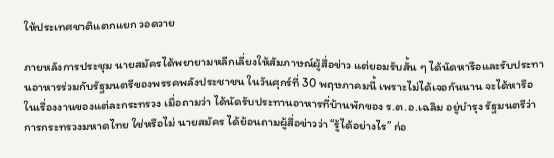ให้ประเทศชาติแตกแยก วอดวาย

ภายหลังการประชุม นายสมัครได้พยายามหลีกเลี่ยงให้สัมภาษณ์ผู้สื่อข่าว แต่ยอมรับสั้น ๆ ได้นัดหารือและรับประทานอาหารร่วมกับรัฐมนตรีของพรรคพลังประชาชน ในวันศุกร์ที่ 30 พฤษภาคมนี้ เพราะไม่ได้เจอกันนาน จะได้หารือในเรื่องงานของแต่ละกระทรวง เมื่อถามว่า ได้นัดรับประทานอาหารที่บ้านพักของ ร.ต.อ.เฉลิม อยู่บำรุง รัฐมนตรีว่าการกระทรวงมหาดไทย ใช่หรือไม่ นายสมัคร ได้ย้อนถามผู้สื่อข่าวว่า “รู้ได้อย่างไร” ก่อ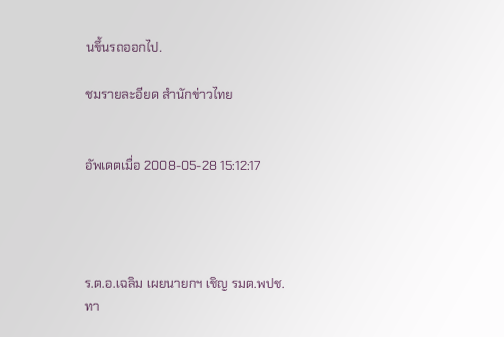นขึ้นรถออกไป.

ชมรายละอียด สำนักข่าวไทย


อัพเดตเมื่อ 2008-05-28 15:12:17




ร.ต.อ.เฉลิม เผยนายกฯ เชิญ รมต.พปช.ทา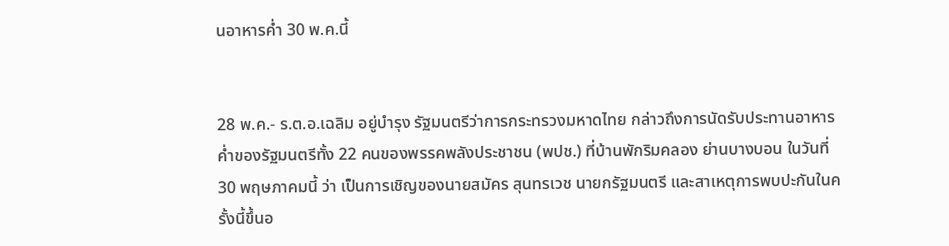นอาหารค่ำ 30 พ.ค.นี้


28 พ.ค.- ร.ต.อ.เฉลิม อยู่บำรุง รัฐมนตรีว่าการกระทรวงมหาดไทย กล่าวถึงการนัดรับประทานอาหารค่ำของรัฐมนตรีทั้ง 22 คนของพรรคพลังประชาชน (พปช.) ที่บ้านพักริมคลอง ย่านบางบอน ในวันที่ 30 พฤษภาคมนี้ ว่า เป็นการเชิญของนายสมัคร สุนทรเวช นายกรัฐมนตรี และสาเหตุการพบปะกันในครั้งนี้ขึ้นอ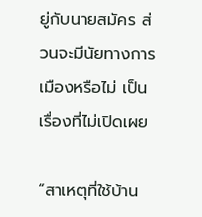ยู่กับนายสมัคร ส่วนจะมีนัยทางการเมืองหรือไม่ เป็นเรื่องที่ไม่เปิดเผย

“สาเหตุที่ใช้บ้าน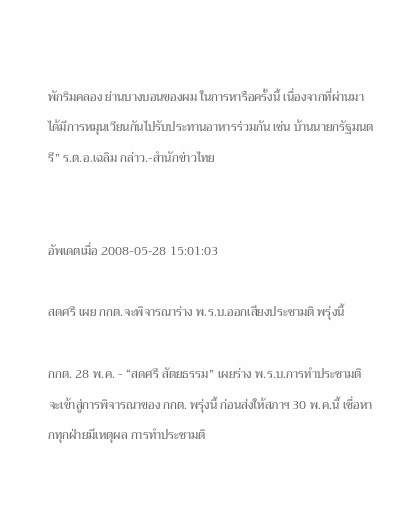พักริมคลอง ย่านบางบอนของผม ในการหารือครั้งนี้ เนื่องจากที่ผ่านมาได้มีการหมุนเวียนกันไปรับประทานอาหารร่วมกัน เช่น บ้านนายกรัฐมนตรี” ร.ต.อ.เฉลิม กล่าว.-สำนักข่าวไทย


อัพเดตเมื่อ 2008-05-28 15:01:03

สดศรี เผย กกต.จะพิจารณาร่าง พ.ร.บ.ออกเสียงประชามติ พรุ่งนี้

กกต. 28 พ.ค. - “สดศรี สัตยธรรม” เผยร่าง พ.ร.บ.การทำประชามติ จะเข้าสู่การพิจารณาของ กกต. พรุ่งนี้ ก่อนส่งให้สภาฯ 30 พ.ค.นี้ เชื่อหากทุกฝ่ายมีเหตุผล การทำประชามติ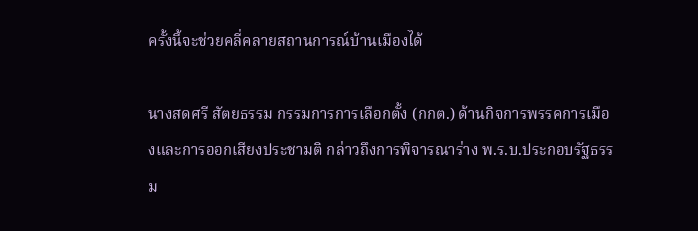ครั้งนี้จะช่วยคลี่คลายสถานการณ์บ้านเมืองได้

นางสดศรี สัตยธรรม กรรมการการเลือกตั้ง (กกต.) ด้านกิจการพรรคการเมืองและการออกเสียงประชามติ กล่าวถึงการพิจารณาร่าง พ.ร.บ.ประกอบรัฐธรรม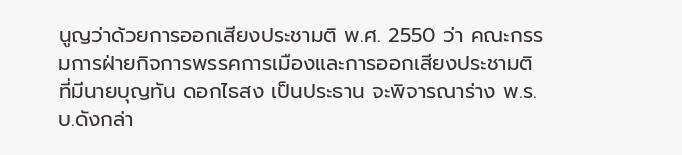นูญว่าด้วยการออกเสียงประชามติ พ.ศ. 2550 ว่า คณะกรรมการฝ่ายกิจการพรรคการเมืองและการออกเสียงประชามติ ที่มีนายบุญทัน ดอกไธสง เป็นประธาน จะพิจารณาร่าง พ.ร.บ.ดังกล่า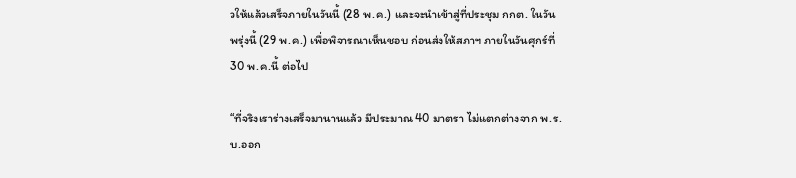วให้แล้วเสร็จภายในวันนี้ (28 พ.ค.) และจะนำเข้าสู่ที่ประชุม กกต. ในวันพรุ่งนี้ (29 พ.ค.) เพื่อพิจารณาเห็นชอบ ก่อนส่งให้สภาฯ ภายในวันศุกร์ที่ 30 พ.ค.นี้ ต่อไป

“ที่จริงเราร่างเสร็จมานานแล้ว มีประมาณ 40 มาตรา ไม่แตกต่างจาก พ.ร.บ.ออก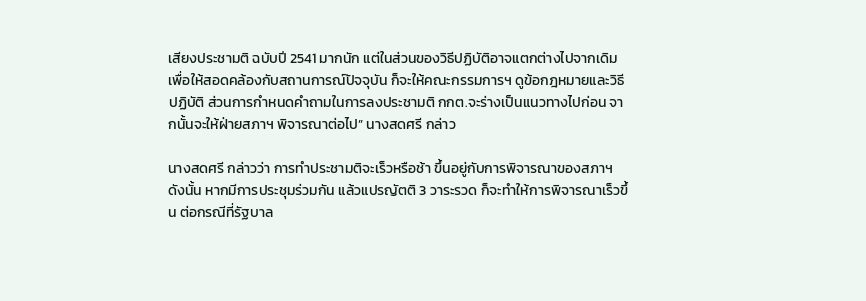เสียงประชามติ ฉบับปี 2541 มากนัก แต่ในส่วนของวิธีปฏิบัติอาจแตกต่างไปจากเดิม เพื่อให้สอดคล้องกับสถานการณ์ปัจจุบัน ก็จะให้คณะกรรมการฯ ดูข้อกฎหมายและวิธีปฏิบัติ ส่วนการกำหนดคำถามในการลงประชามติ กกต.จะร่างเป็นแนวทางไปก่อน จากนั้นจะให้ฝ่ายสภาฯ พิจารณาต่อไป” นางสดศรี กล่าว

นางสดศรี กล่าวว่า การทำประชามติจะเร็วหรือช้า ขึ้นอยู่กับการพิจารณาของสภาฯ ดังนั้น หากมีการประชุมร่วมกัน แล้วแปรญัตติ 3 วาระรวด ก็จะทำให้การพิจารณาเร็วขึ้น ต่อกรณีที่รัฐบาล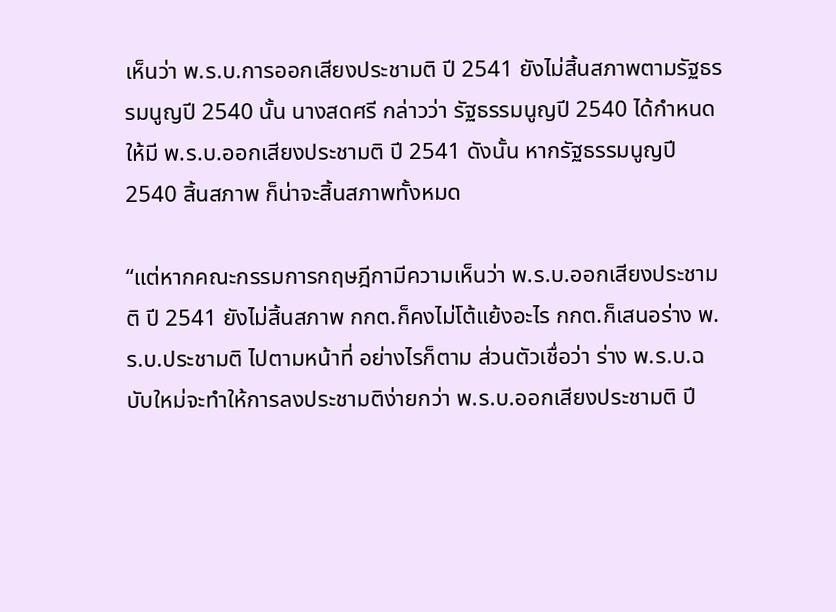เห็นว่า พ.ร.บ.การออกเสียงประชามติ ปี 2541 ยังไม่สิ้นสภาพตามรัฐธรรมนูญปี 2540 นั้น นางสดศรี กล่าวว่า รัฐธรรมนูญปี 2540 ได้กำหนดให้มี พ.ร.บ.ออกเสียงประชามติ ปี 2541 ดังนั้น หากรัฐธรรมนูญปี 2540 สิ้นสภาพ ก็น่าจะสิ้นสภาพทั้งหมด

“แต่หากคณะกรรมการกฤษฎีกามีความเห็นว่า พ.ร.บ.ออกเสียงประชามติ ปี 2541 ยังไม่สิ้นสภาพ กกต.ก็คงไม่โต้แย้งอะไร กกต.ก็เสนอร่าง พ.ร.บ.ประชามติ ไปตามหน้าที่ อย่างไรก็ตาม ส่วนตัวเชื่อว่า ร่าง พ.ร.บ.ฉบับใหม่จะทำให้การลงประชามติง่ายกว่า พ.ร.บ.ออกเสียงประชามติ ปี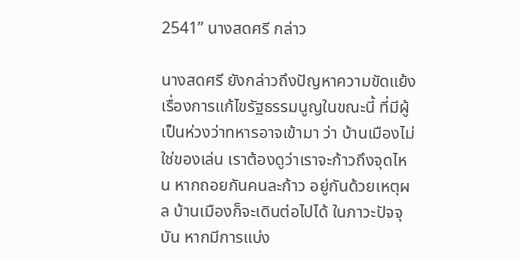2541” นางสดศรี กล่าว

นางสดศรี ยังกล่าวถึงปัญหาความขัดแย้งเรื่องการแก้ไขรัฐธรรมนูญในขณะนี้ ที่มีผู้เป็นห่วงว่าทหารอาจเข้ามา ว่า บ้านเมืองไม่ใช่ของเล่น เราต้องดูว่าเราจะก้าวถึงจุดไหน หากถอยกันคนละก้าว อยู่กันด้วยเหตุผล บ้านเมืองก็จะเดินต่อไปได้ ในภาวะปัจจุบัน หากมีการแบ่ง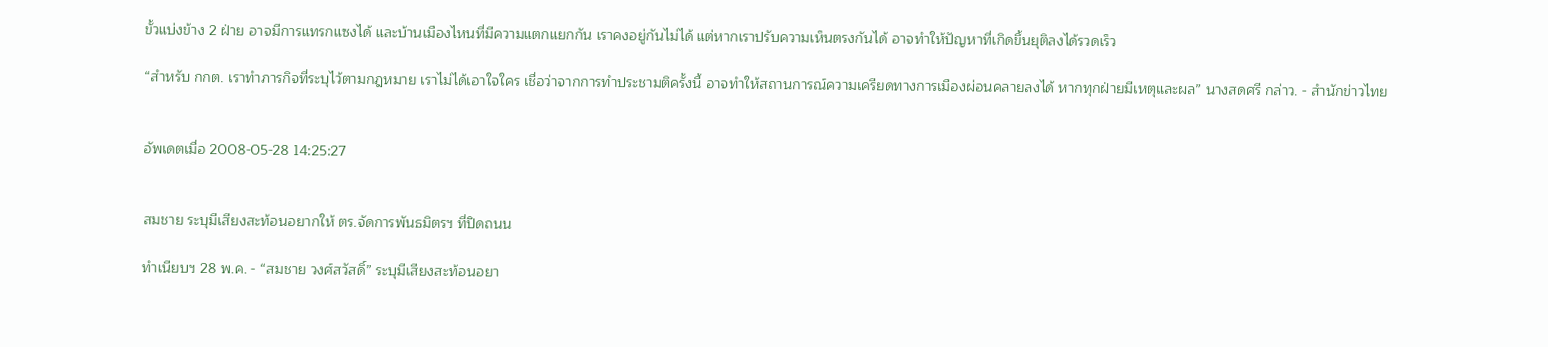ขั้วแบ่งข้าง 2 ฝ่าย อาจมีการแทรกแซงได้ และบ้านเมืองไหนที่มีความแตกแยกกัน เราคงอยู่กันไม่ได้ แต่หากเราปรับความเห็นตรงกันได้ อาจทำให้ปัญหาที่เกิดขึ้นยุติลงได้รวดเร็ว

“สำหรับ กกต. เราทำภารกิจที่ระบุไว้ตามกฎหมาย เราไม่ได้เอาใจใคร เชื่อว่าจากการทำประชามติครั้งนี้ อาจทำให้สถานการณ์ความเครียดทางการเมืองผ่อนคลายลงได้ หากทุกฝ่ายมีเหตุและผล” นางสดศรี กล่าว. - สำนักข่าวไทย


อัพเดตเมื่อ 2008-05-28 14:25:27


สมชาย ระบุมีเสียงสะท้อนอยากให้ ตร.จัดการพันธมิตรฯ ที่ปิดถนน

ทำเนียบฯ 28 พ.ค. - “สมชาย วงศ์สวัสดิ์” ระบุมีเสียงสะท้อนอยา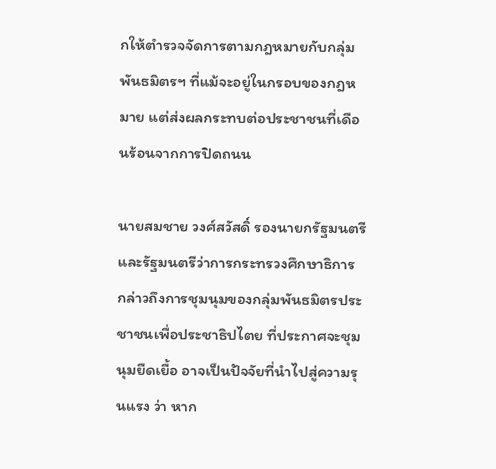กให้ตำรวจจัดการตามกฎหมายกับกลุ่มพันธมิตรฯ ที่แม้จะอยู่ในกรอบของกฎหมาย แต่ส่งผลกระทบต่อประชาชนที่เดือนร้อนจากการปิดถนน

นายสมชาย วงศ์สวัสดิ์ รองนายกรัฐมนตรีและรัฐมนตรีว่าการกระทรวงศึกษาธิการ กล่าวถึงการชุมนุมของกลุ่มพันธมิตรประชาชนเพื่อประชาธิปไตย ที่ประกาศจะชุมนุมยืดเยื้อ อาจเป็นปัจจัยที่นำไปสู่ความรุนแรง ว่า หาก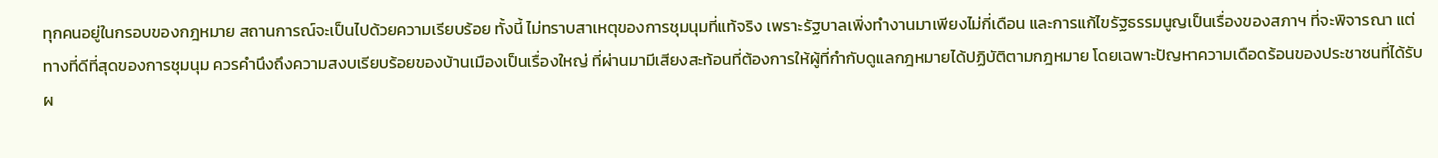ทุกคนอยู่ในกรอบของกฎหมาย สถานการณ์จะเป็นไปด้วยความเรียบร้อย ทั้งนี้ ไม่ทราบสาเหตุของการชุมนุมที่แท้จริง เพราะรัฐบาลเพิ่งทำงานมาเพียงไม่กี่เดือน และการแก้ไขรัฐธรรมนูญเป็นเรื่องของสภาฯ ที่จะพิจารณา แต่ทางที่ดีที่สุดของการชุมนุม ควรคำนึงถึงความสงบเรียบร้อยของบ้านเมืองเป็นเรื่องใหญ่ ที่ผ่านมามีเสียงสะท้อนที่ต้องการให้ผู้ที่กำกับดูแลกฎหมายได้ปฏิบัติตามกฎหมาย โดยเฉพาะปัญหาความเดือดร้อนของประชาชนที่ได้รับผ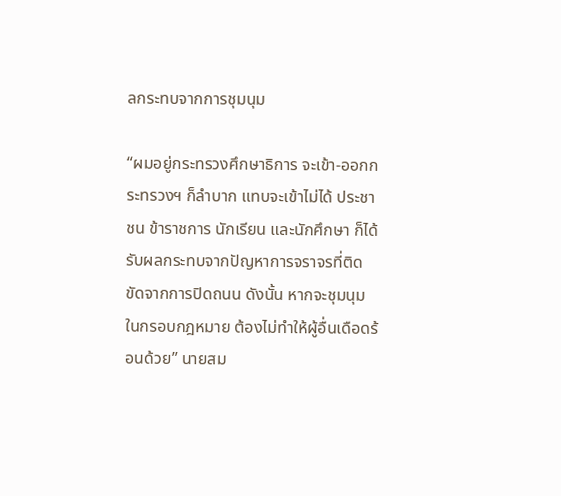ลกระทบจากการชุมนุม

“ผมอยู่กระทรวงศึกษาธิการ จะเข้า-ออกกระทรวงฯ ก็ลำบาก แทบจะเข้าไม่ได้ ประชาชน ข้าราชการ นักเรียน และนักศึกษา ก็ได้รับผลกระทบจากปัญหาการจราจรที่ติดขัดจากการปิดถนน ดังนั้น หากจะชุมนุมในกรอบกฎหมาย ต้องไม่ทำให้ผู้อื่นเดือดร้อนด้วย” นายสม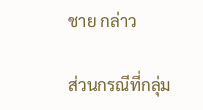ชาย กล่าว

ส่วนกรณีที่กลุ่ม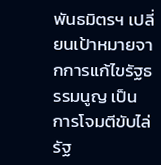พันธมิตรฯ เปลี่ยนเป้าหมายจากการแก้ไขรัฐธรรมนูญ เป็นการโจมตีขับไล่รัฐ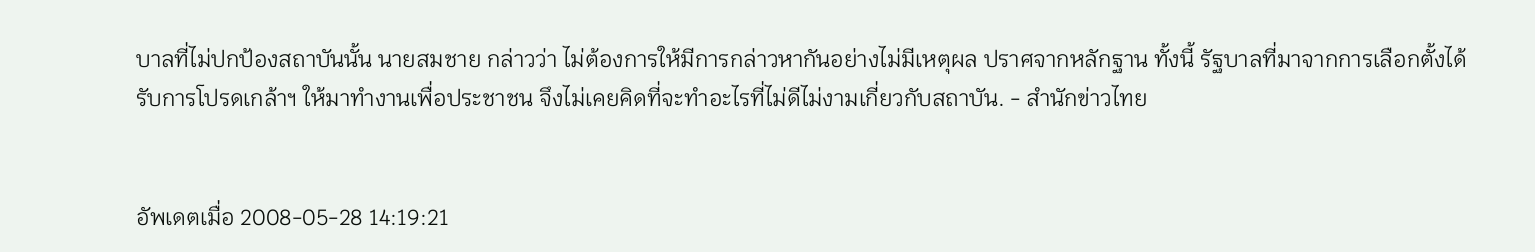บาลที่ไม่ปกป้องสถาบันนั้น นายสมชาย กล่าวว่า ไม่ต้องการให้มีการกล่าวหากันอย่างไม่มีเหตุผล ปราศจากหลักฐาน ทั้งนี้ รัฐบาลที่มาจากการเลือกตั้งได้รับการโปรดเกล้าฯ ให้มาทำงานเพื่อประชาชน จึงไม่เคยคิดที่จะทำอะไรที่ไม่ดีไม่งามเกี่ยวกับสถาบัน. - สำนักข่าวไทย


อัพเดตเมื่อ 2008-05-28 14:19:21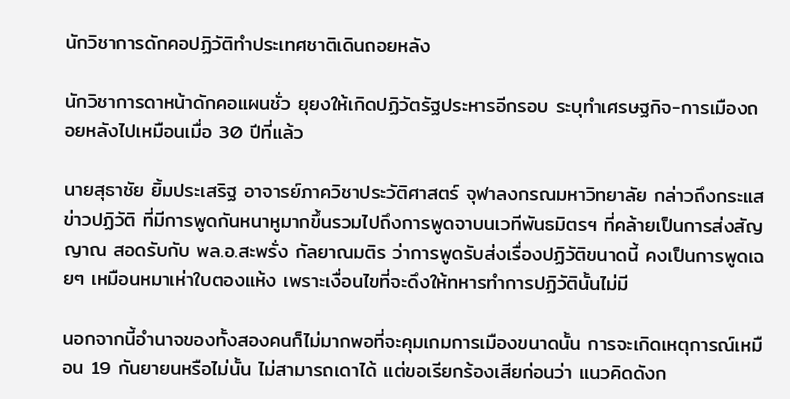นักวิชาการดักคอปฏิวัติทำประเทศชาติเดินถอยหลัง

นักวิชาการดาหน้าดักคอแผนชั่ว ยุยงให้เกิดปฏิวัตรัฐประหารอีกรอบ ระบุทำเศรษฐกิจ-การเมืองถอยหลังไปเหมือนเมื่อ 30 ปีที่แล้ว

นายสุธาชัย ยิ้มประเสริฐ อาจารย์ภาควิชาประวัติศาสตร์ จุฬาลงกรณมหาวิทยาลัย กล่าวถึงกระแสข่าวปฏิวัติ ที่มีการพูดกันหนาหูมากขึ้นรวมไปถึงการพูดจาบนเวทีพันธมิตรฯ ที่คล้ายเป็นการส่งสัญญาณ สอดรับกับ พล.อ.สะพรั่ง กัลยาณมติร ว่าการพูดรับส่งเรื่องปฏิวัติขนาดนี้ คงเป็นการพูดเฉยๆ เหมือนหมาเห่าใบตองแห้ง เพราะเงื่อนไขที่จะดึงให้ทหารทำการปฏิวัตินั้นไม่มี

นอกจากนี้อำนาจของทั้งสองคนก็ไม่มากพอที่จะคุมเกมการเมืองขนาดนั้น การจะเกิดเหตุการณ์เหมือน 19 กันยายนหรือไม่นั้น ไม่สามารถเดาได้ แต่ขอเรียกร้องเสียก่อนว่า แนวคิดดังก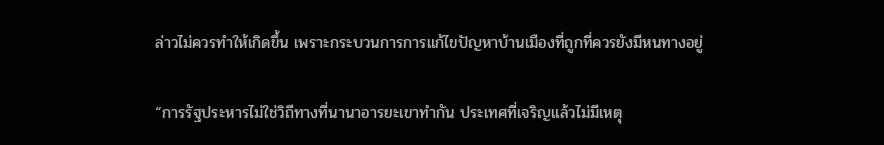ล่าวไม่ควรทำให้เกิดขึ้น เพราะกระบวนการการแก้ไขปัญหาบ้านเมืองที่ถูกที่ควรยังมีหนทางอยู่

“การรัฐประหารไม่ใช่วิถีทางที่นานาอารยะเขาทำกัน ประเทศที่เจริญแล้วไม่มีเหตุ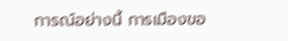การณ์อย่างนี้ การเมืองขอ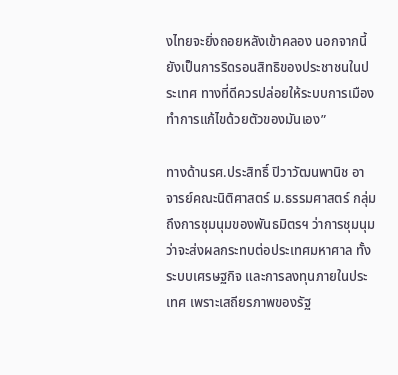งไทยจะยิ่งถอยหลังเข้าคลอง นอกจากนี้ยังเป็นการริดรอนสิทธิของประชาชนในประเทศ ทางที่ดีควรปล่อยให้ระบบการเมืองทำการแก้ไขด้วยตัวของมันเอง”

ทางด้านรศ.ประสิทธิ์ ปิวาวัฒนพานิช อาจารย์คณะนิติศาสตร์ ม.ธรรมศาสตร์ กลุ่มถึงการชุมนุมของพันธมิตรฯ ว่าการชุมนุมว่าจะส่งผลกระทบต่อประเทศมหาศาล ทั้งระบบเศรษฐกิจ และการลงทุนภายในประเทศ เพราะเสถียรภาพของรัฐ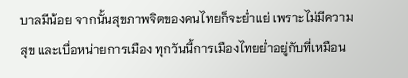บาลมีน้อย จากนั้นสุขภาพจิตของคนไทยก็จะย่ำแย่ เพราะไม่มีความสุข และเบื่อหน่ายการเมือง ทุกวันนี้การเมืองไทยย่ำอยู่กับที่เหมือน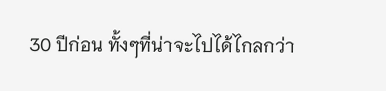30 ปีก่อน ทั้งๆที่น่าจะไปได้ไกลกว่า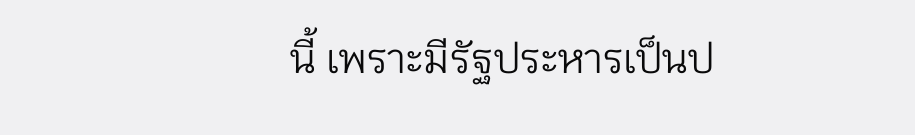นี้ เพราะมีรัฐประหารเป็นป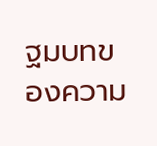ฐมบทของความ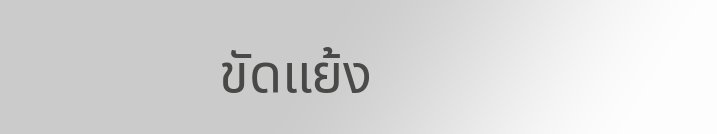ขัดแย้ง